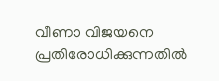വീണാ വിജയനെ പ്രതിരോധിക്കുന്നതിൽ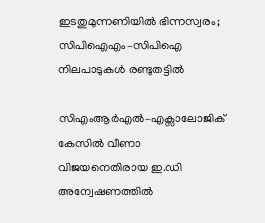ഇടതുമുന്നണിയിൽ ഭിന്നസ്വരം; സിപിഐഎം–സിപിഐ നിലപാടുകൾ രണ്ടുതട്ടിൽ

സിഎംആർഎൽ–എക്സാലോജിക് കേസിൽ വീണാ വിജയനെതിരായ ഇ.ഡി അന്വേഷണത്തിൽ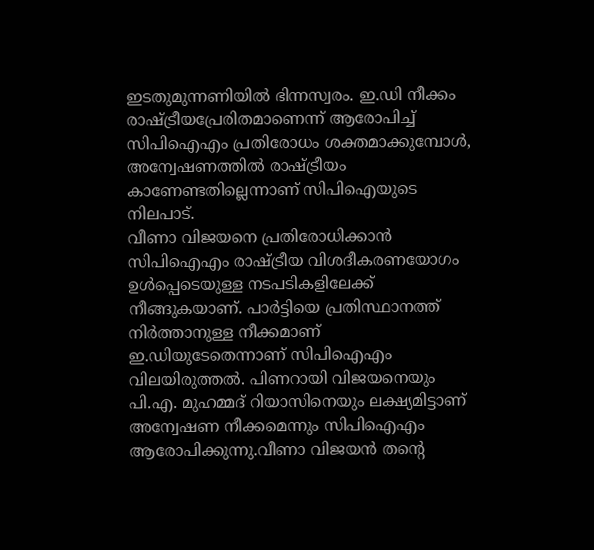ഇടതുമുന്നണിയിൽ ഭിന്നസ്വരം. ഇ.ഡി നീക്കം രാഷ്ട്രീയപ്രേരിതമാണെന്ന് ആരോപിച്ച് സിപിഐഎം പ്രതിരോധം ശക്തമാക്കുമ്പോൾ, അന്വേഷണത്തിൽ രാഷ്ട്രീയം കാണേണ്ടതില്ലെന്നാണ് സിപിഐയുടെ നിലപാട്.
വീണാ വിജയനെ പ്രതിരോധിക്കാൻ സിപിഐഎം രാഷ്ട്രീയ വിശദീകരണയോഗം ഉൾപ്പെടെയുള്ള നടപടികളിലേക്ക് നീങ്ങുകയാണ്. പാർട്ടിയെ പ്രതിസ്ഥാനത്ത് നിർത്താനുള്ള നീക്കമാണ് ഇ.ഡിയുടേതെന്നാണ് സിപിഐഎം വിലയിരുത്തൽ. പിണറായി വിജയനെയും പി.എ. മുഹമ്മദ് റിയാസിനെയും ലക്ഷ്യമിട്ടാണ് അന്വേഷണ നീക്കമെന്നും സിപിഐഎം ആരോപിക്കുന്നു.വീണാ വിജയൻ തന്റെ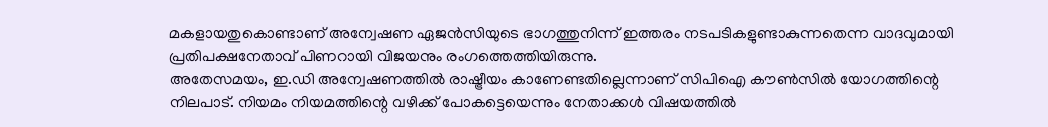മകളായതുകൊണ്ടാണ് അന്വേഷണ ഏജൻസിയുടെ ഭാഗത്തുനിന്ന് ഇത്തരം നടപടികളുണ്ടാകുന്നതെന്ന വാദവുമായി പ്രതിപക്ഷനേതാവ് പിണറായി വിജയനും രംഗത്തെത്തിയിരുന്നു.
അതേസമയം, ഇ.ഡി അന്വേഷണത്തിൽ രാഷ്ട്രീയം കാണേണ്ടതില്ലെന്നാണ് സിപിഐ കൗൺസിൽ യോഗത്തിന്റെ നിലപാട്. നിയമം നിയമത്തിന്റെ വഴിക്ക് പോകട്ടെയെന്നും നേതാക്കൾ വിഷയത്തിൽ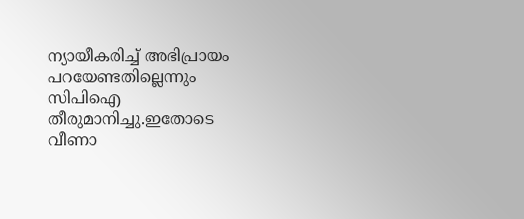ന്യായീകരിച്ച് അഭിപ്രായം പറയേണ്ടതില്ലെന്നും സിപിഐ തീരുമാനിച്ചു.ഇതോടെ വീണാ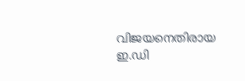വിജയനെതിരായ ഇ.ഡി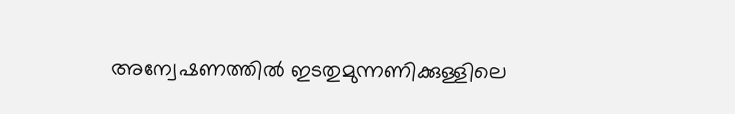അന്വേഷണത്തിൽ ഇടതുമുന്നണിക്കുള്ളിലെ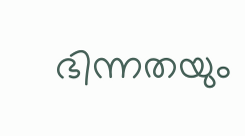ഭിന്നതയും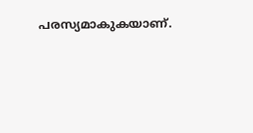പരസ്യമാകുകയാണ്.